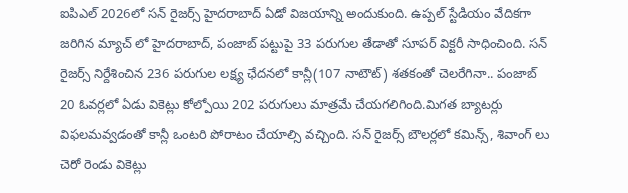ఐపిఎల్ 2026లో సన్ రైజర్స్ హైదరాబాద్ ఏడో విజయాన్ని అందుకుంది. ఉప్పల్ స్టేడియం వేదికగా జరిగిన మ్యాచ్ లో హైదరాబాద్, పంజాబ్ పట్టుపై 33 పరుగుల తేడాతో సూపర్ విక్టరీ సాధించింది. సన్ రైజర్స్ నిర్దేశించిన 236 పరుగుల లక్ష్య ఛేదనలో కాన్లీ(107 నాటౌట్) శతకంతో చెలరేగినా.. పంజాబ్ 20 ఓవర్లలో ఏడు వికెట్లు కోల్పోయి 202 పరుగులు మాత్రమే చేయగలిగింది.మిగత బ్యాటర్లు విఫలమవ్వడంతో కాన్లీ ఒంటరి పోరాటం చేయాల్సి వచ్చింది. సన్ రైజర్స్ బౌలర్లలో కమిన్స్, శివాంగ్ లు చెరో రెండు వికెట్లు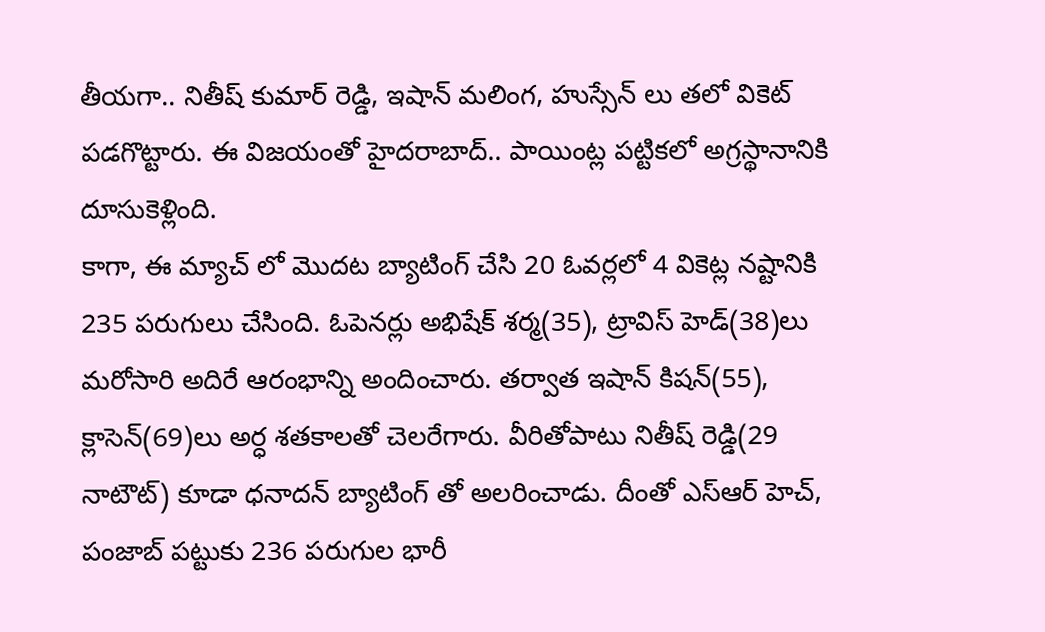తీయగా.. నితీష్ కుమార్ రెడ్డి, ఇషాన్ మలింగ, హుస్సేన్ లు తలో వికెట్ పడగొట్టారు. ఈ విజయంతో హైదరాబాద్.. పాయింట్ల పట్టికలో అగ్రస్థానానికి దూసుకెళ్లింది.
కాగా, ఈ మ్యాచ్ లో మొదట బ్యాటింగ్ చేసి 20 ఓవర్లలో 4 వికెట్ల నష్టానికి 235 పరుగులు చేసింది. ఓపెనర్లు అభిషేక్ శర్మ(35), ట్రావిస్ హెడ్(38)లు మరోసారి అదిరే ఆరంభాన్ని అందించారు. తర్వాత ఇషాన్ కిషన్(55), క్లాసెన్(69)లు అర్ధ శతకాలతో చెలరేగారు. వీరితోపాటు నితీష్ రెడ్డి(29 నాటౌట్) కూడా ధనాదన్ బ్యాటింగ్ తో అలరించాడు. దీంతో ఎస్ఆర్ హెచ్, పంజాబ్ పట్టుకు 236 పరుగుల భారీ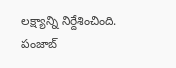లక్ష్యాన్ని నిర్దేశించింది. పంజాబ్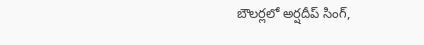బౌలర్లలో అర్షదీప్ సింగ్,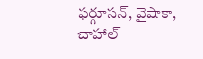ఫర్గూసన్, వైషాకా, చాహాల్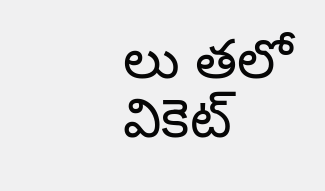లు తలో వికెట్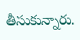తీసుకున్నారు.